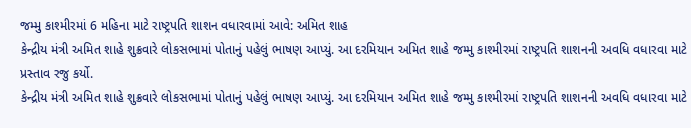જમ્મુ કાશ્મીરમાં 6 મહિના માટે રાષ્ટ્રપતિ શાશન વધારવામાં આવે: અમિત શાહ
કેન્દ્રીય મંત્રી અમિત શાહે શુક્રવારે લોકસભામાં પોતાનું પહેલું ભાષણ આપ્યું. આ દરમિયાન અમિત શાહે જમ્મુ કાશ્મીરમાં રાષ્ટ્રપતિ શાશનની અવધિ વધારવા માટે પ્રસ્તાવ રજુ કર્યો.
કેન્દ્રીય મંત્રી અમિત શાહે શુક્રવારે લોકસભામાં પોતાનું પહેલું ભાષણ આપ્યું. આ દરમિયાન અમિત શાહે જમ્મુ કાશ્મીરમાં રાષ્ટ્રપતિ શાશનની અવધિ વધારવા માટે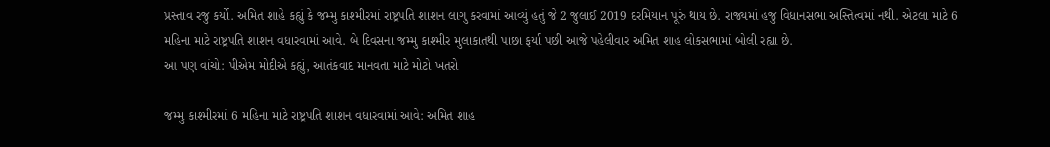પ્રસ્તાવ રજુ કર્યો. અમિત શાહે કહ્યું કે જમ્મુ કાશ્મીરમાં રાષ્ટ્રપતિ શાશન લાગુ કરવામાં આવ્યું હતું જે 2 જુલાઈ 2019 દરમિયાન પૂરું થાય છે. રાજ્યમાં હજુ વિધાનસભા અસ્તિત્વમાં નથી. એટલા માટે 6 મહિના માટે રાષ્ટ્રપતિ શાશન વધારવામાં આવે. બે દિવસના જમ્મુ કાશ્મીર મુલાકાતથી પાછા ફર્યા પછી આજે પહેલીવાર અમિત શાહ લોકસભામાં બોલી રહ્યા છે.
આ પણ વાંચો: પીએમ મોદીએ કહ્યું, આતંકવાદ માનવતા માટે મોટો ખતરો

જમ્મુ કાશ્મીરમાં 6 મહિના માટે રાષ્ટ્રપતિ શાશન વધારવામાં આવે: અમિત શાહ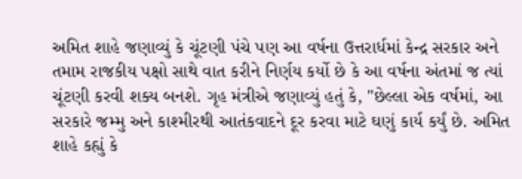અમિત શાહે જણાવ્યું કે ચૂંટણી પંચે પણ આ વર્ષના ઉત્તરાર્ધમાં કેન્દ્ર સરકાર અને તમામ રાજકીય પક્ષો સાથે વાત કરીને નિર્ણય કર્યો છે કે આ વર્ષના અંતમાં જ ત્યાં ચૂંટણી કરવી શક્ય બનશે. ગૃહ મંત્રીએ જણાવ્યું હતું કે, "છેલ્લા એક વર્ષમાં, આ સરકારે જમ્મુ અને કાશ્મીરથી આતંકવાદને દૂર કરવા માટે ઘણું કાર્ય કર્યું છે. અમિત શાહે કહ્યું કે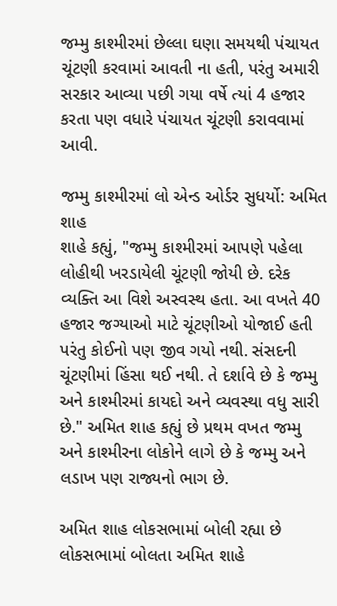જમ્મુ કાશ્મીરમાં છેલ્લા ઘણા સમયથી પંચાયત ચૂંટણી કરવામાં આવતી ના હતી, પરંતુ અમારી સરકાર આવ્યા પછી ગયા વર્ષે ત્યાં 4 હજાર કરતા પણ વધારે પંચાયત ચૂંટણી કરાવવામાં આવી.

જમ્મુ કાશ્મીરમાં લો એન્ડ ઓર્ડર સુધર્યો: અમિત શાહ
શાહે કહ્યું, "જમ્મુ કાશ્મીરમાં આપણે પહેલા લોહીથી ખરડાયેલી ચૂંટણી જોયી છે. દરેક વ્યક્તિ આ વિશે અસ્વસ્થ હતા. આ વખતે 40 હજાર જગ્યાઓ માટે ચૂંટણીઓ યોજાઈ હતી પરંતુ કોઈનો પણ જીવ ગયો નથી. સંસદની ચૂંટણીમાં હિંસા થઈ નથી. તે દર્શાવે છે કે જમ્મુ અને કાશ્મીરમાં કાયદો અને વ્યવસ્થા વધુ સારી છે." અમિત શાહ કહ્યું છે પ્રથમ વખત જમ્મુ અને કાશ્મીરના લોકોને લાગે છે કે જમ્મુ અને લડાખ પણ રાજ્યનો ભાગ છે.

અમિત શાહ લોકસભામાં બોલી રહ્યા છે
લોકસભામાં બોલતા અમિત શાહે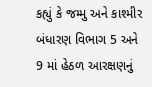કહ્યું કે જમ્મુ અને કાશ્મીર બંધારણ વિભાગ 5 અને 9 માં હેઠળ આરક્ષણનું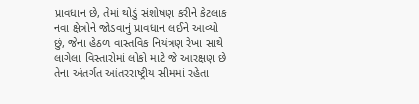પ્રાવધાન છે, તેમાં થોડું સંશોષણ કરીને કેટલાક નવા ક્ષેત્રોને જોડવાનું પ્રાવધાન લઈને આવ્યો છું, જેના હેઠળ વાસ્તવિક નિયંત્રણ રેખા સાથે લાગેલા વિસ્તારોમાં લોકો માટે જે આરક્ષણ છે તેના અંતર્ગત આંતરરાષ્ટ્રીય સીમમાં રહેતા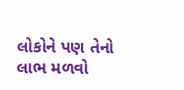લોકોને પણ તેનો લાભ મળવો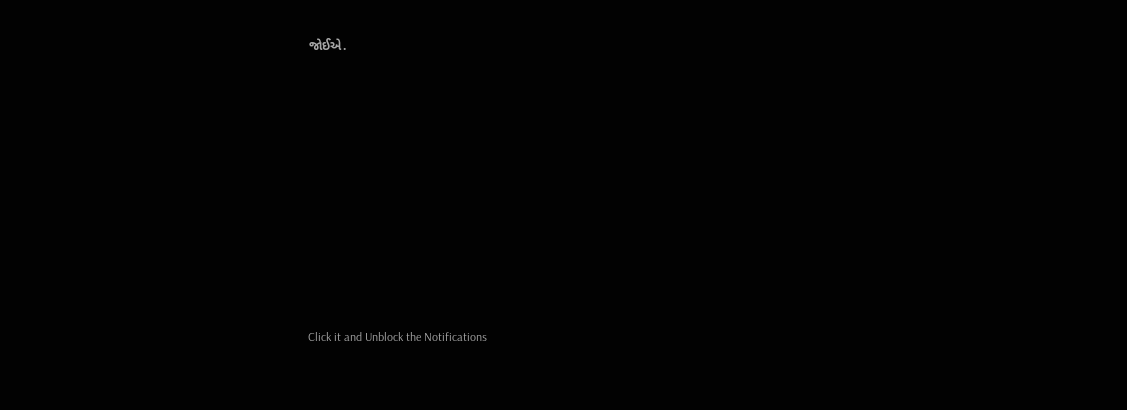જોઈએ.












Click it and Unblock the Notifications